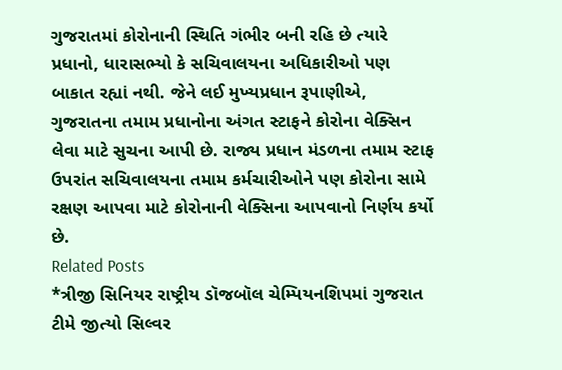ગુજરાતમાં કોરોનાની સ્થિતિ ગંભીર બની રહિ છે ત્યારે પ્રધાનો, ધારાસભ્યો કે સચિવાલયના અધિકારીઓ પણ બાકાત રહ્યાં નથી. જેને લઈ મુખ્યપ્રધાન રૂપાણીએ, ગુજરાતના તમામ પ્રધાનોના અંગત સ્ટાફને કોરોના વેક્સિન લેવા માટે સુચના આપી છે. રાજ્ય પ્રધાન મંડળના તમામ સ્ટાફ ઉપરાંત સચિવાલયના તમામ કર્મચારીઓને પણ કોરોના સામે રક્ષણ આપવા માટે કોરોનાની વેક્સિના આપવાનો નિર્ણય કર્યો છે.
Related Posts
*ત્રીજી સિનિયર રાષ્ટ્રીય ડૉજબૉલ ચેમ્પિયનશિપમાં ગુજરાત ટીમે જીત્યો સિલ્વર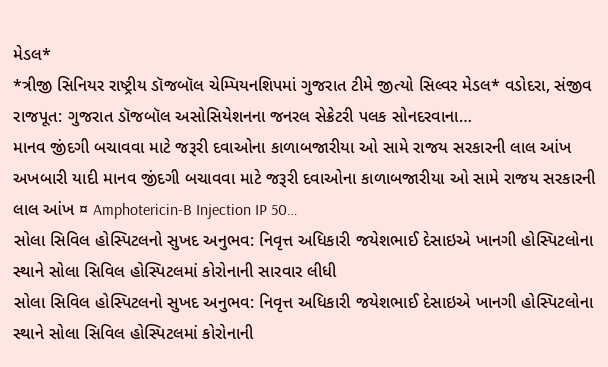મેડલ*
*ત્રીજી સિનિયર રાષ્ટ્રીય ડૉજબૉલ ચેમ્પિયનશિપમાં ગુજરાત ટીમે જીત્યો સિલ્વર મેડલ* વડોદરા, સંજીવ રાજપૂત: ગુજરાત ડૉજબૉલ અસોસિયેશનના જનરલ સેક્રેટરી પલક સોનદરવાના…
માનવ જીંદગી બચાવવા માટે જરૂરી દવાઓના કાળાબજારીયા ઓ સામે રાજય સરકારની લાલ આંખ
અખબારી યાદી માનવ જીંદગી બચાવવા માટે જરૂરી દવાઓના કાળાબજારીયા ઓ સામે રાજય સરકારની લાલ આંખ ¤ Amphotericin-B Injection IP 50…
સોલા સિવિલ હોસ્પિટલનો સુખદ અનુભવ: નિવૃત્ત અધિકારી જયેશભાઈ દેસાઇએ ખાનગી હોસ્પિટલોના સ્થાને સોલા સિવિલ હોસ્પિટલમાં કોરોનાની સારવાર લીધી
સોલા સિવિલ હોસ્પિટલનો સુખદ અનુભવ: નિવૃત્ત અધિકારી જયેશભાઈ દેસાઇએ ખાનગી હોસ્પિટલોના સ્થાને સોલા સિવિલ હોસ્પિટલમાં કોરોનાની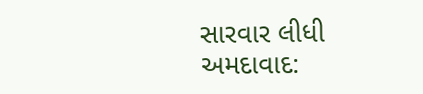સારવાર લીધી અમદાવાદ: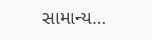સામાન્ય…